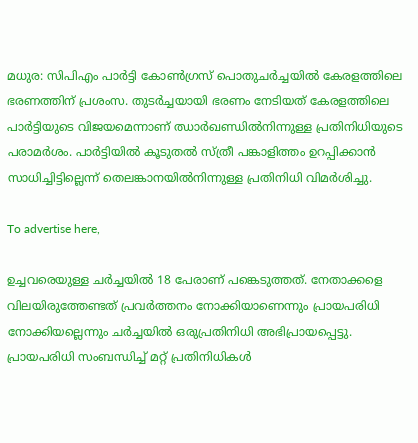മധുര: സിപിഎം പാര്‍ട്ടി കോണ്‍ഗ്രസ് പൊതുചര്‍ച്ചയില്‍ കേരളത്തിലെ ഭരണത്തിന് പ്രശംസ. തുടര്‍ച്ചയായി ഭരണം നേടിയത് കേരളത്തിലെ പാര്‍ട്ടിയുടെ വിജയമെന്നാണ് ഝാര്‍ഖണ്ഡില്‍നിന്നുള്ള പ്രതിനിധിയുടെ പരാമര്‍ശം. പാര്‍ട്ടിയില്‍ കൂടുതല്‍ സ്ത്രീ പങ്കാളിത്തം ഉറപ്പിക്കാന്‍ സാധിച്ചിട്ടില്ലെന്ന് തെലങ്കാനയില്‍നിന്നുള്ള പ്രതിനിധി വിമര്‍ശിച്ചു.

To advertise here,

ഉച്ചവരെയുള്ള ചര്‍ച്ചയില്‍ 18 പേരാണ് പങ്കെടുത്തത്. നേതാക്കളെ വിലയിരുത്തേണ്ടത് പ്രവര്‍ത്തനം നോക്കിയാണെന്നും പ്രായപരിധി നോക്കിയല്ലെന്നും ചര്‍ച്ചയില്‍ ഒരുപ്രതിനിധി അഭിപ്രായപ്പെട്ടു. പ്രായപരിധി സംബന്ധിച്ച് മറ്റ് പ്രതിനിധികള്‍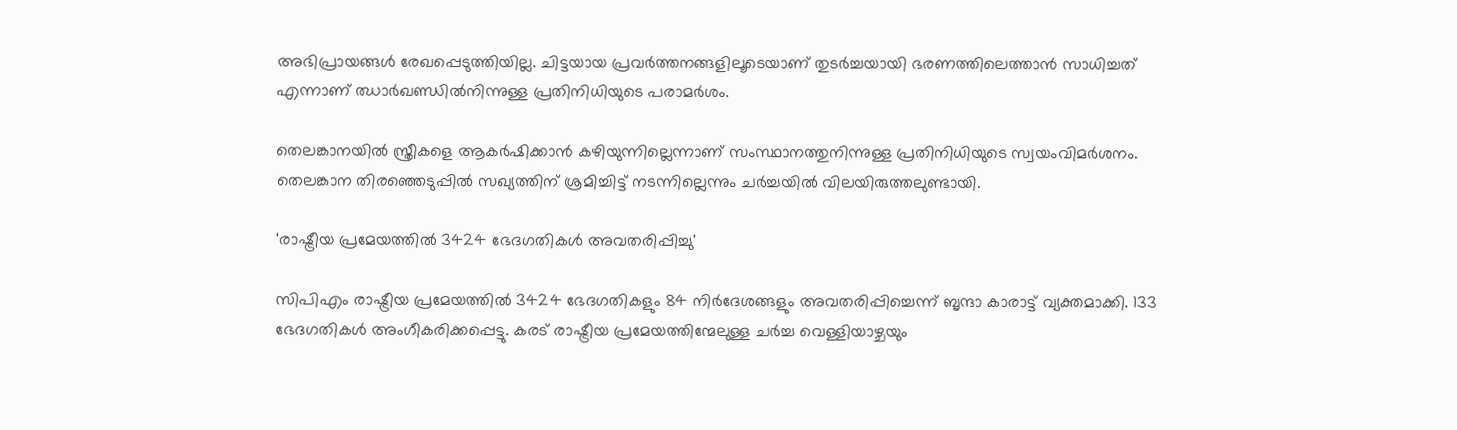അഭിപ്രായങ്ങള്‍ രേഖപ്പെടുത്തിയില്ല. ചിട്ടയായ പ്രവര്‍ത്തനങ്ങളിലൂടെയാണ് തുടര്‍ച്ചയായി ഭരണത്തിലെത്താന്‍ സാധിച്ചത് എന്നാണ് ഝാര്‍ഖണ്ഡില്‍നിന്നുള്ള പ്രതിനിധിയുടെ പരാമര്‍ശം.

തെലങ്കാനയില്‍ സ്ത്രീകളെ ആകര്‍ഷിക്കാന്‍ കഴിയുന്നില്ലെന്നാണ് സംസ്ഥാനത്തുനിന്നുള്ള പ്രതിനിധിയുടെ സ്വയംവിമര്‍ശനം. തെലങ്കാന തിരഞ്ഞെടുപ്പില്‍ സഖ്യത്തിന് ശ്രമിച്ചിട്ട് നടന്നില്ലെന്നും ചര്‍ച്ചയില്‍ വിലയിരുത്തലുണ്ടായി.

'രാഷ്ട്രീയ പ്രമേയത്തില്‍ 3424 ഭേദഗതികള്‍ അവതരിപ്പിച്ചു'

സിപിഎം രാഷ്ട്രീയ പ്രമേയത്തില്‍ 3424 ഭേദഗതികളും 84 നിര്‍ദേശങ്ങളും അവതരിപ്പിച്ചെന്ന് ബൃന്ദാ കാരാട്ട് വ്യക്തമാക്കി. 133 ഭേദഗതികള്‍ അംഗീകരിക്കപ്പെട്ടു. കരട് രാഷ്ട്രീയ പ്രമേയത്തിന്മേലുള്ള ചര്‍ച്ച വെള്ളിയാഴ്ചയും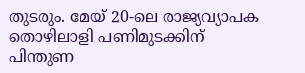തുടരും. മേയ് 20-ലെ രാജ്യവ്യാപക തൊഴിലാളി പണിമുടക്കിന് പിന്തുണ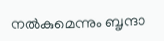നല്‍കുമെന്നും ബൃന്ദാ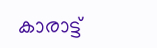കാരാട്ട്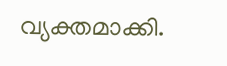വ്യക്തമാക്കി.